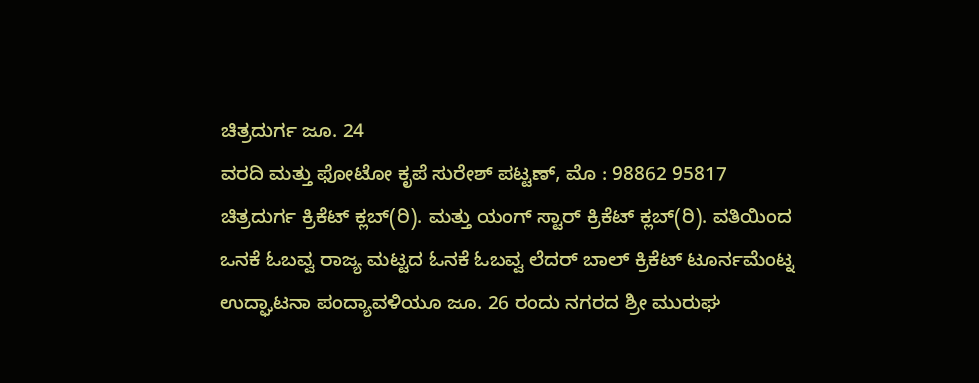ಚಿತ್ರದುರ್ಗ ಜೂ. 24
ವರದಿ ಮತ್ತು ಫೋಟೋ ಕೃಪೆ ಸುರೇಶ್ ಪಟ್ಟಣ್, ಮೊ : 98862 95817
ಚಿತ್ರದುರ್ಗ ಕ್ರಿಕೆಟ್ ಕ್ಲಬ್(ರಿ). ಮತ್ತು ಯಂಗ್ ಸ್ಟಾರ್ ಕ್ರಿಕೆಟ್ ಕ್ಲಬ್(ರಿ). ವತಿಯಿಂದ ಒನಕೆ ಓಬವ್ವ ರಾಜ್ಯ ಮಟ್ಟದ ಓನಕೆ ಓಬವ್ವ ಲೆದರ್ ಬಾಲ್ ಕ್ರಿಕೆಟ್ ಟೂರ್ನಮೆಂಟ್ನ ಉದ್ಘಾಟನಾ ಪಂದ್ಯಾವಳಿಯೂ ಜೂ. 26 ರಂದು ನಗರದ ಶ್ರೀ ಮುರುಘ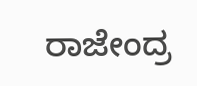ರಾಜೇಂದ್ರ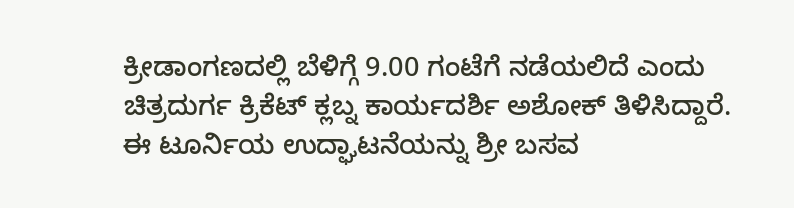ಕ್ರೀಡಾಂಗಣದಲ್ಲಿ ಬೆಳಿಗ್ಗೆ 9.00 ಗಂಟೆಗೆ ನಡೆಯಲಿದೆ ಎಂದು ಚಿತ್ರದುರ್ಗ ಕ್ರಿಕೆಟ್ ಕ್ಲಬ್ನ ಕಾರ್ಯದರ್ಶಿ ಅಶೋಕ್ ತಿಳಿಸಿದ್ದಾರೆ.
ಈ ಟೂರ್ನಿಯ ಉದ್ಘಾಟನೆಯನ್ನು ಶ್ರೀ ಬಸವ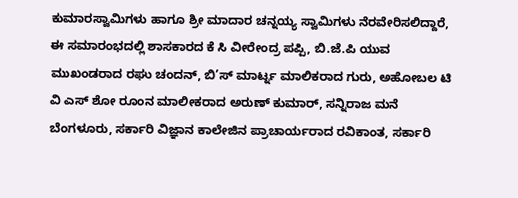ಕುಮಾರಸ್ವಾಮಿಗಳು ಹಾಗೂ ಶ್ರೀ ಮಾದಾರ ಚನ್ನಯ್ಯ ಸ್ವಾಮಿಗಳು ನೆರವೇರಿಸಲಿದ್ದಾರೆ, ಈ ಸಮಾರಂಭದಲ್ಲಿ ಶಾಸಕಾರದ ಕೆ ಸಿ ವೀರೇಂದ್ರ ಪಪ್ಪಿ, ಬಿ.ಜೆ.ಪಿ ಯುವ ಮುಖಂಡರಾದ ರಘು ಚಂದನ್, ಬಿ’ಸ್ ಮಾರ್ಟ್ನ ಮಾಲಿಕರಾದ ಗುರು, ಅಹೋಬಲ ಟಿ ವಿ ಎಸ್ ಶೋ ರೂಂನ ಮಾಲೀಕರಾದ ಅರುಣ್ ಕುಮಾರ್, ಸನ್ನಿರಾಜ ಮನೆ ಬೆಂಗಳೂರು, ಸರ್ಕಾರಿ ವಿಜ್ಞಾನ ಕಾಲೇಜಿನ ಪ್ರಾಚಾರ್ಯರಾದ ರವಿಕಾಂತ, ಸರ್ಕಾರಿ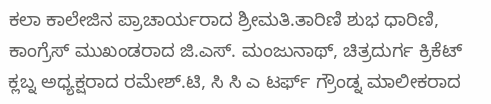ಕಲಾ ಕಾಲೇಜಿನ ಪ್ರಾಚಾರ್ಯರಾದ ಶ್ರೀಮತಿ.ತಾರಿಣಿ ಶುಭ ಧಾರಿಣಿ, ಕಾಂಗ್ರೆಸ್ ಮುಖಂಡರಾದ ಜಿ.ಎಸ್. ಮಂಜುನಾಥ್, ಚಿತ್ರದುರ್ಗ ಕ್ರಿಕೆಟ್ ಕ್ಲಬ್ನ ಅಧ್ಯಕ್ಷರಾದ ರಮೇಶ್.ಟಿ, ಸಿ ಸಿ ಎ ಟರ್ಫ್ ಗ್ರೌಂಡ್ನ ಮಾಲೀಕರಾದ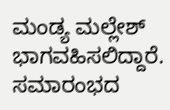ಮಂಡ್ಯ ಮಲ್ಲೇಶ್ ಭಾಗವಹಿಸಲಿದ್ದಾರೆ. ಸಮಾರಂಭದ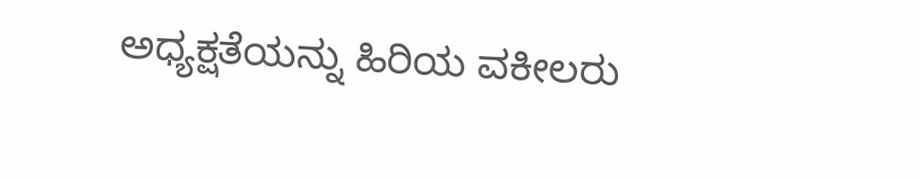ಅಧ್ಯಕ್ಷತೆಯನ್ನು ಹಿರಿಯ ವಕೀಲರು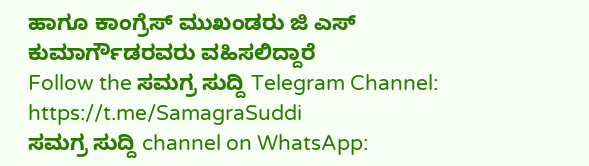ಹಾಗೂ ಕಾಂಗ್ರೆಸ್ ಮುಖಂಡರು ಜಿ ಎಸ್ ಕುಮಾರ್ಗೌಡರವರು ವಹಿಸಲಿದ್ದಾರೆ
Follow the ಸಮಗ್ರ ಸುದ್ದಿ Telegram Channel: https://t.me/SamagraSuddi
ಸಮಗ್ರ ಸುದ್ದಿ channel on WhatsApp: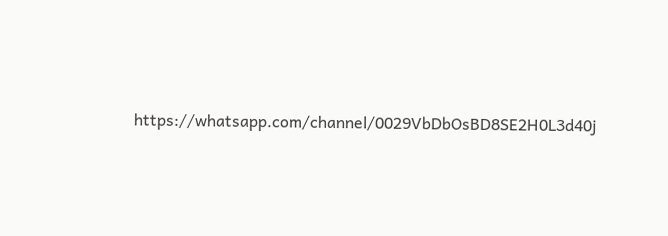https://whatsapp.com/channel/0029VbDbOsBD8SE2H0L3d40j